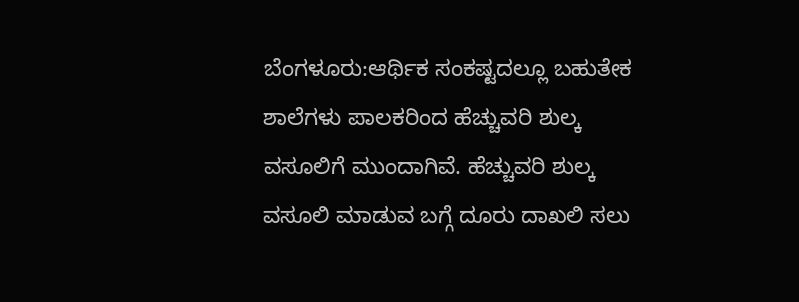ಬೆಂಗಳೂರು:ಆರ್ಥಿಕ ಸಂಕಷ್ಟದಲ್ಲೂ ಬಹುತೇಕ ಶಾಲೆಗಳು ಪಾಲಕರಿಂದ ಹೆಚ್ಚುವರಿ ಶುಲ್ಕ ವಸೂಲಿಗೆ ಮುಂದಾಗಿವೆ. ಹೆಚ್ಚುವರಿ ಶುಲ್ಕ ವಸೂಲಿ ಮಾಡುವ ಬಗ್ಗೆ ದೂರು ದಾಖಲಿ ಸಲು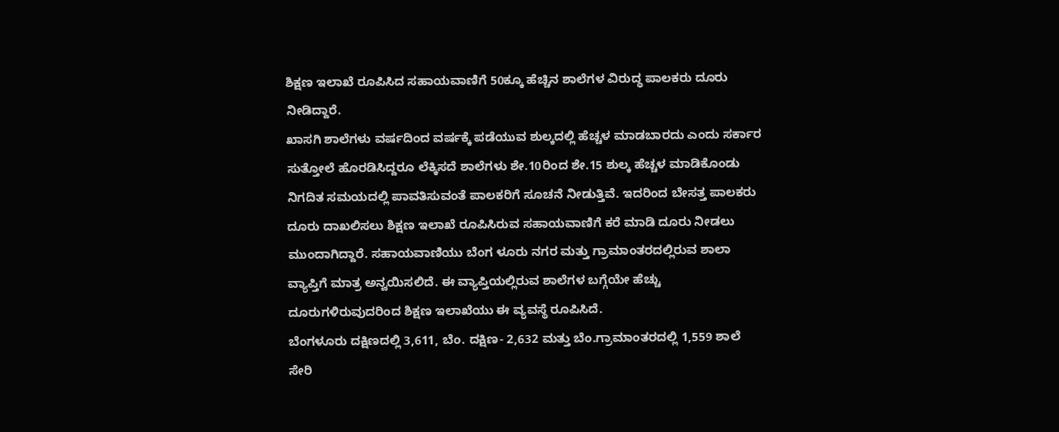ಶಿಕ್ಷಣ ಇಲಾಖೆ ರೂಪಿಸಿದ ಸಹಾಯವಾಣಿಗೆ 50ಕ್ಕೂ ಹೆಚ್ಚಿನ ಶಾಲೆಗಳ ವಿರುದ್ಧ ಪಾಲಕರು ದೂರು ನೀಡಿದ್ದಾರೆ.
ಖಾಸಗಿ ಶಾಲೆಗಳು ವರ್ಷದಿಂದ ವರ್ಷಕ್ಕೆ ಪಡೆಯುವ ಶುಲ್ಕದಲ್ಲಿ ಹೆಚ್ಚಳ ಮಾಡಬಾರದು ಎಂದು ಸರ್ಕಾರ ಸುತ್ತೋಲೆ ಹೊರಡಿಸಿದ್ದರೂ ಲೆಕ್ಕಿಸದೆ ಶಾಲೆಗಳು ಶೇ.10ರಿಂದ ಶೇ.15 ಶುಲ್ಕ ಹೆಚ್ಚಳ ಮಾಡಿಕೊಂಡು ನಿಗದಿತ ಸಮಯದಲ್ಲಿ ಪಾವತಿಸುವಂತೆ ಪಾಲಕರಿಗೆ ಸೂಚನೆ ನೀಡುತ್ತಿವೆ. ಇದರಿಂದ ಬೇಸತ್ತ ಪಾಲಕರು ದೂರು ದಾಖಲಿಸಲು ಶಿಕ್ಷಣ ಇಲಾಖೆ ರೂಪಿಸಿರುವ ಸಹಾಯವಾಣಿಗೆ ಕರೆ ಮಾಡಿ ದೂರು ನೀಡಲು ಮುಂದಾಗಿದ್ದಾರೆ. ಸಹಾಯವಾಣಿಯು ಬೆಂಗ ಳೂರು ನಗರ ಮತ್ತು ಗ್ರಾಮಾಂತರದಲ್ಲಿರುವ ಶಾಲಾ ವ್ಯಾಪ್ತಿಗೆ ಮಾತ್ರ ಅನ್ವಯಿಸಲಿದೆ. ಈ ವ್ಯಾಪ್ತಿಯಲ್ಲಿರುವ ಶಾಲೆಗಳ ಬಗ್ಗೆಯೇ ಹೆಚ್ಚು ದೂರುಗಳಿರುವುದರಿಂದ ಶಿಕ್ಷಣ ಇಲಾಖೆಯು ಈ ವ್ಯವಸ್ಥೆ ರೂಪಿಸಿದೆ.
ಬೆಂಗಳೂರು ದಕ್ಷಿಣದಲ್ಲಿ 3,611, ಬೆಂ. ದಕ್ಷಿಣ- 2,632 ಮತ್ತು ಬೆಂ.ಗ್ರಾಮಾಂತರದಲ್ಲಿ 1,559 ಶಾಲೆ ಸೇರಿ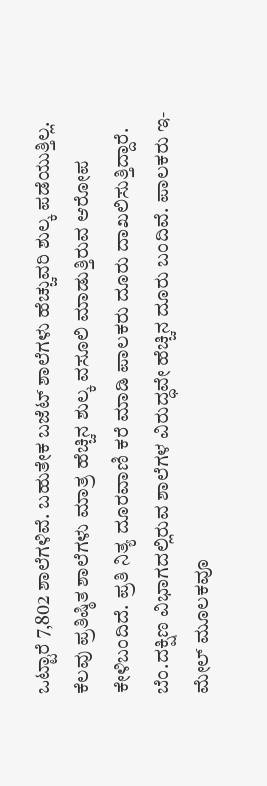ಒಟ್ಟಾರೆ 7,802 ಶಾಲೆಗಳಿವೆ. ಬಹುತೇಕ ಬಜೆಟ್ ಶಾಲೆಗಳು ಹೆಚ್ಚುವರಿ ಶುಲ್ಕ ಪಡೆಯುತ್ತಿಲ್ಲ. ಕೆಲವು ಪ್ರತಿಷ್ಠಿತ ಶಾಲೆಗಳು ಮಾತ್ರ ಹೆಚ್ಚಿನ ಶುಲ್ಕ ವಸೂಲಿ ಮಾಡುತ್ತಿರುವ ಆರೋಪ ಕೇಳಿಬಂದಿದೆ. ಪ್ರತಿ ನಿತ್ಯ ದೂರವಾಣಿ ಕರೆ ಮಾಡಿ ಪಾಲಕರು ದೂರು ದಾಖಲಿಸುತ್ತಿದ್ದಾರೆ. ಬೆಂ.ದಕ್ಷಿಣ ವಿಭಾಗದಲ್ಲಿರುವ ಶಾಲೆಗಳ ವಿರುದ್ಧವೇ ಹೆಚ್ಚಿನ ದೂರು ಬಂದಿವೆ. ಪಾಲಕರು ಇ-ಮೇಲ್ ಮೂಲಕವೂ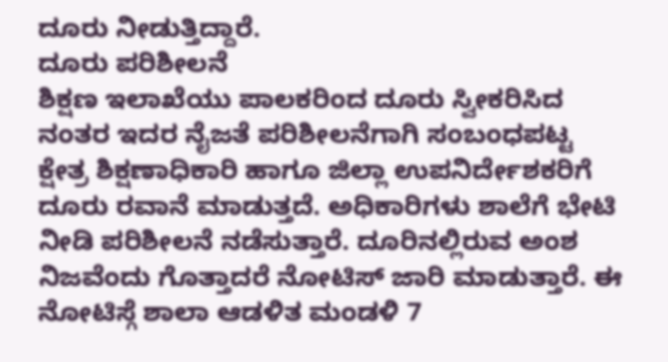ದೂರು ನೀಡುತ್ತಿದ್ದಾರೆ.
ದೂರು ಪರಿಶೀಲನೆ
ಶಿಕ್ಷಣ ಇಲಾಖೆಯು ಪಾಲಕರಿಂದ ದೂರು ಸ್ವೀಕರಿಸಿದ ನಂತರ ಇದರ ನೈಜತೆ ಪರಿಶೀಲನೆಗಾಗಿ ಸಂಬಂಧಪಟ್ಟ ಕ್ಷೇತ್ರ ಶಿಕ್ಷಣಾಧಿಕಾರಿ ಹಾಗೂ ಜಿಲ್ಲಾ ಉಪನಿರ್ದೇಶಕರಿಗೆ ದೂರು ರವಾನೆ ಮಾಡುತ್ತದೆ. ಅಧಿಕಾರಿಗಳು ಶಾಲೆಗೆ ಭೇಟಿ ನೀಡಿ ಪರಿಶೀಲನೆ ನಡೆಸುತ್ತಾರೆ. ದೂರಿನಲ್ಲಿರುವ ಅಂಶ ನಿಜವೆಂದು ಗೊತ್ತಾದರೆ ನೋಟಿಸ್ ಜಾರಿ ಮಾಡುತ್ತಾರೆ. ಈ ನೋಟಿಸ್ಗೆ ಶಾಲಾ ಆಡಳಿತ ಮಂಡಳಿ 7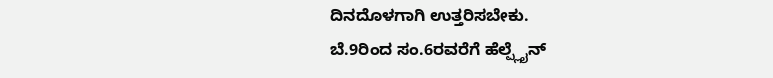ದಿನದೊಳಗಾಗಿ ಉತ್ತರಿಸಬೇಕು.
ಬೆ.9ರಿಂದ ಸಂ.6ರವರೆಗೆ ಹೆಲ್ಪ್ಲೈನ್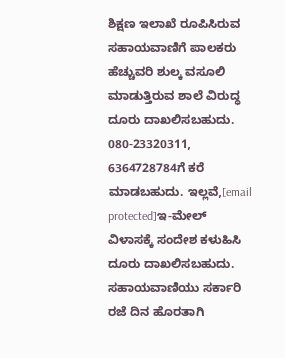ಶಿಕ್ಷಣ ಇಲಾಖೆ ರೂಪಿಸಿರುವ ಸಹಾಯವಾಣಿಗೆ ಪಾಲಕರು ಹೆಚ್ಚುವರಿ ಶುಲ್ಕ ವಸೂಲಿ ಮಾಡುತ್ತಿರುವ ಶಾಲೆ ವಿರುದ್ಧ ದೂರು ದಾಖಲಿಸಬಹುದು. 080-23320311, 6364728784ಗೆ ಕರೆ ಮಾಡಬಹುದು. ಇಲ್ಲವೆ,[email protected]ಇ-ಮೇಲ್
ವಿಳಾಸಕ್ಕೆ ಸಂದೇಶ ಕಳುಹಿಸಿ ದೂರು ದಾಖಲಿಸಬಹುದು. ಸಹಾಯವಾಣಿಯು ಸರ್ಕಾರಿ ರಜೆ ದಿನ ಹೊರತಾಗಿ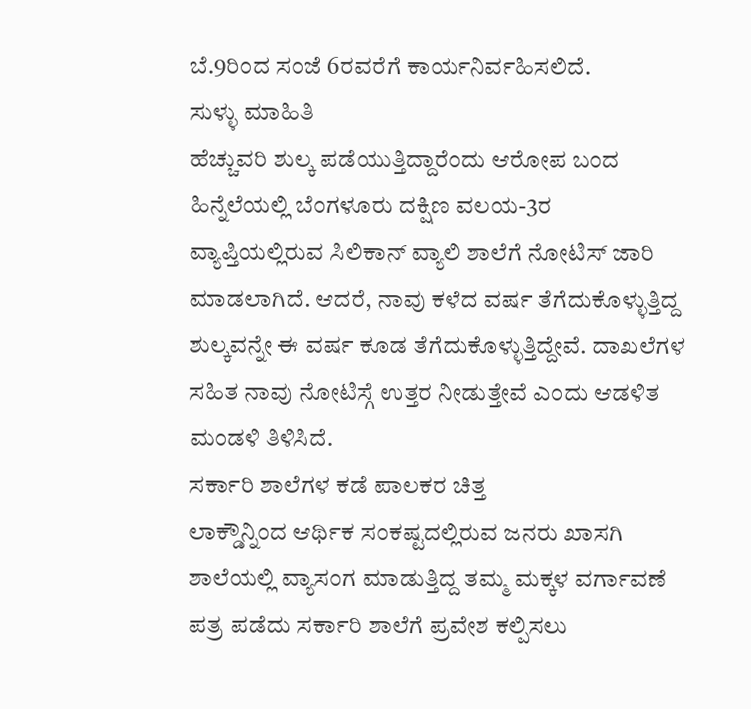ಬೆ.9ರಿಂದ ಸಂಜೆ 6ರವರೆಗೆ ಕಾರ್ಯನಿರ್ವಹಿಸಲಿದೆ.
ಸುಳ್ಳು ಮಾಹಿತಿ
ಹೆಚ್ಚುವರಿ ಶುಲ್ಕ ಪಡೆಯುತ್ತಿದ್ದಾರೆಂದು ಆರೋಪ ಬಂದ ಹಿನ್ನೆಲೆಯಲ್ಲಿ ಬೆಂಗಳೂರು ದಕ್ಷಿಣ ವಲಯ-3ರ ವ್ಯಾಪ್ತಿಯಲ್ಲಿರುವ ಸಿಲಿಕಾನ್ ವ್ಯಾಲಿ ಶಾಲೆಗೆ ನೋಟಿಸ್ ಜಾರಿ ಮಾಡಲಾಗಿದೆ. ಆದರೆ, ನಾವು ಕಳೆದ ವರ್ಷ ತೆಗೆದುಕೊಳ್ಳುತ್ತಿದ್ದ ಶುಲ್ಕವನ್ನೇ ಈ ವರ್ಷ ಕೂಡ ತೆಗೆದುಕೊಳ್ಳುತ್ತಿದ್ದೇವೆ. ದಾಖಲೆಗಳ ಸಹಿತ ನಾವು ನೋಟಿಸ್ಗೆ ಉತ್ತರ ನೀಡುತ್ತೇವೆ ಎಂದು ಆಡಳಿತ ಮಂಡಳಿ ತಿಳಿಸಿದೆ.
ಸರ್ಕಾರಿ ಶಾಲೆಗಳ ಕಡೆ ಪಾಲಕರ ಚಿತ್ತ
ಲಾಕ್ಡೌನ್ನಿಂದ ಆರ್ಥಿಕ ಸಂಕಷ್ಟದಲ್ಲಿರುವ ಜನರು ಖಾಸಗಿ ಶಾಲೆಯಲ್ಲಿ ವ್ಯಾಸಂಗ ಮಾಡುತ್ತಿದ್ದ ತಮ್ಮ ಮಕ್ಕಳ ವರ್ಗಾವಣೆ ಪತ್ರ ಪಡೆದು ಸರ್ಕಾರಿ ಶಾಲೆಗೆ ಪ್ರವೇಶ ಕಲ್ಪಿಸಲು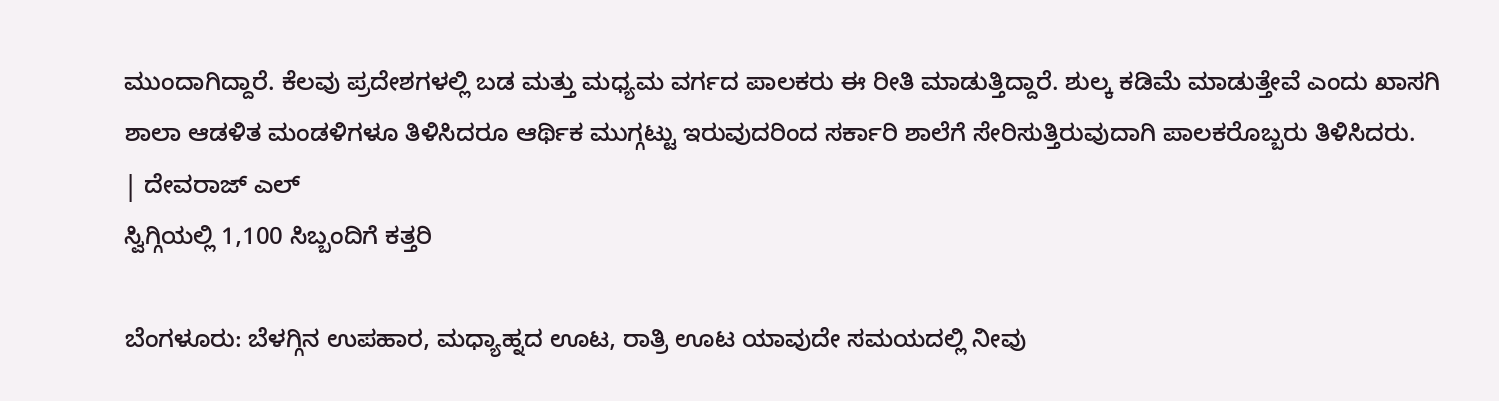ಮುಂದಾಗಿದ್ದಾರೆ. ಕೆಲವು ಪ್ರದೇಶಗಳಲ್ಲಿ ಬಡ ಮತ್ತು ಮಧ್ಯಮ ವರ್ಗದ ಪಾಲಕರು ಈ ರೀತಿ ಮಾಡುತ್ತಿದ್ದಾರೆ. ಶುಲ್ಕ ಕಡಿಮೆ ಮಾಡುತ್ತೇವೆ ಎಂದು ಖಾಸಗಿ ಶಾಲಾ ಆಡಳಿತ ಮಂಡಳಿಗಳೂ ತಿಳಿಸಿದರೂ ಆರ್ಥಿಕ ಮುಗ್ಗಟ್ಟು ಇರುವುದರಿಂದ ಸರ್ಕಾರಿ ಶಾಲೆಗೆ ಸೇರಿಸುತ್ತಿರುವುದಾಗಿ ಪಾಲಕರೊಬ್ಬರು ತಿಳಿಸಿದರು.
| ದೇವರಾಜ್ ಎಲ್
ಸ್ವಿಗ್ಗಿಯಲ್ಲಿ 1,100 ಸಿಬ್ಬಂದಿಗೆ ಕತ್ತರಿ

ಬೆಂಗಳೂರು: ಬೆಳಗ್ಗಿನ ಉಪಹಾರ, ಮಧ್ಯಾಹ್ನದ ಊಟ, ರಾತ್ರಿ ಊಟ ಯಾವುದೇ ಸಮಯದಲ್ಲಿ ನೀವು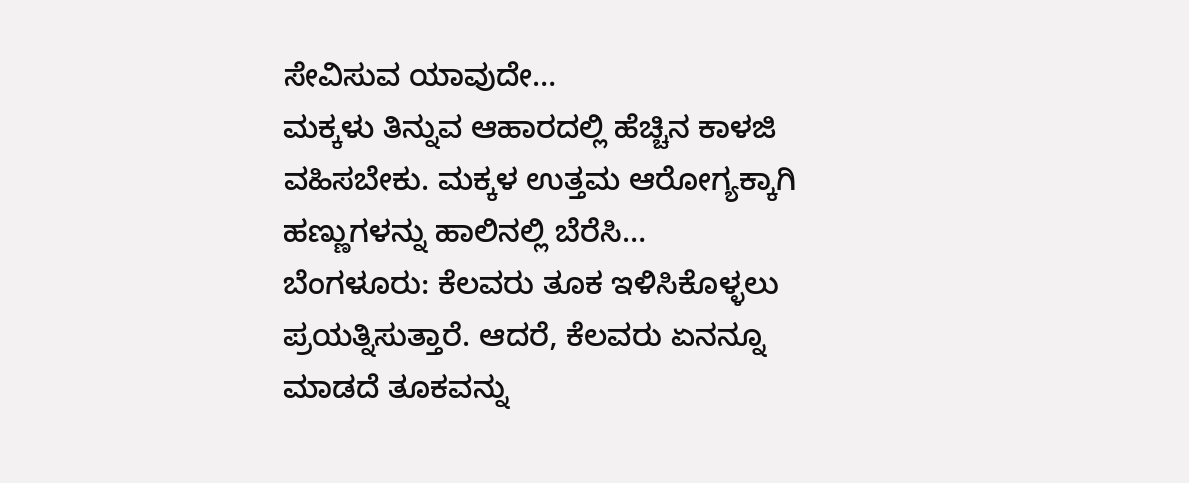ಸೇವಿಸುವ ಯಾವುದೇ…
ಮಕ್ಕಳು ತಿನ್ನುವ ಆಹಾರದಲ್ಲಿ ಹೆಚ್ಚಿನ ಕಾಳಜಿ ವಹಿಸಬೇಕು. ಮಕ್ಕಳ ಉತ್ತಮ ಆರೋಗ್ಯಕ್ಕಾಗಿ ಹಣ್ಣುಗಳನ್ನು ಹಾಲಿನಲ್ಲಿ ಬೆರೆಸಿ…
ಬೆಂಗಳೂರು: ಕೆಲವರು ತೂಕ ಇಳಿಸಿಕೊಳ್ಳಲು ಪ್ರಯತ್ನಿಸುತ್ತಾರೆ. ಆದರೆ, ಕೆಲವರು ಏನನ್ನೂ ಮಾಡದೆ ತೂಕವನ್ನು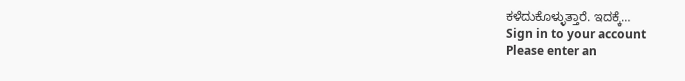ಕಳೆದುಕೊಳ್ಳುತ್ತಾರೆ. ಇದಕ್ಕೆ…
Sign in to your account
Please enter an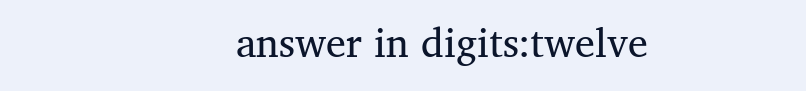answer in digits:twelve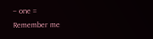− one =
Remember me